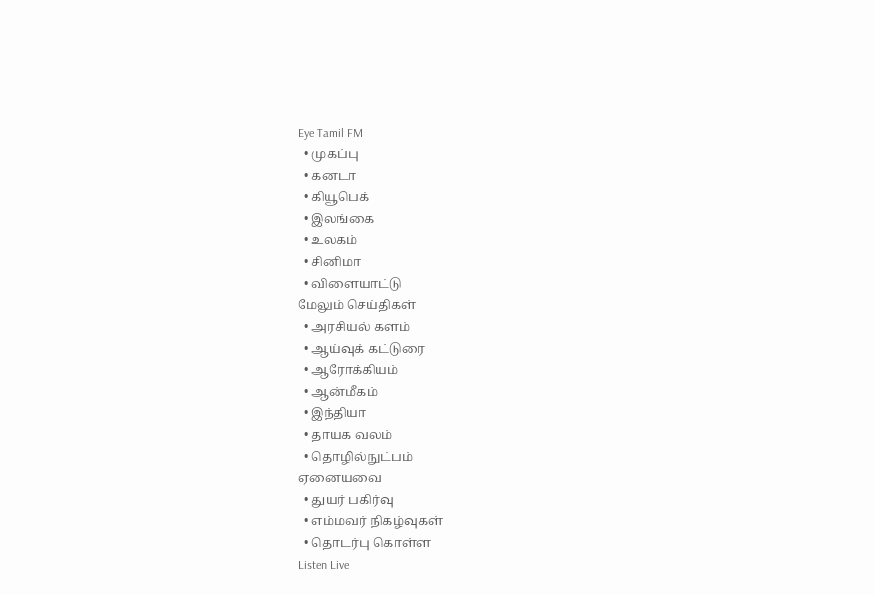Eye Tamil FM
  • முகப்பு
  • கனடா
  • கியூபெக்
  • இலங்கை
  • உலகம்
  • சினிமா
  • விளையாட்டு
மேலும் செய்திகள்
  • அரசியல் களம்
  • ஆய்வுக் கட்டுரை
  • ஆரோக்கியம்
  • ஆன்மீகம்
  • இந்தியா
  • தாயக வலம்
  • தொழில்நுட்பம்
ஏனையவை
  • துயர் பகிர்வு
  • எம்மவர் நிகழ்வுகள்
  • தொடர்பு கொள்ள
Listen Live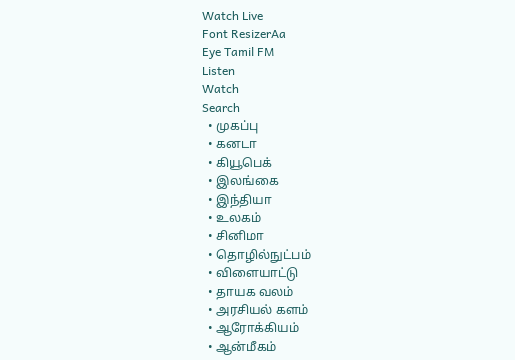Watch Live
Font ResizerAa
Eye Tamil FM
Listen
Watch
Search
  • முகப்பு
  • கனடா
  • கியூபெக்
  • இலங்கை
  • இந்தியா
  • உலகம்
  • சினிமா
  • தொழில்நுட்பம்
  • விளையாட்டு
  • தாயக வலம்
  • அரசியல் களம்
  • ஆரோக்கியம்
  • ஆன்மீகம்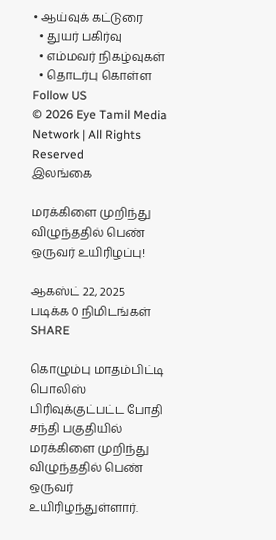• ஆய்வுக் கட்டுரை
  • துயர் பகிர்வு
  • எம்மவர் நிகழ்வுகள்
  • தொடர்பு கொள்ள
Follow US
© 2026 Eye Tamil Media Network | All Rights Reserved
இலங்கை

மரக்கிளை முறிந்து விழுந்ததில் பெண் ஒருவர் உயிரிழப்பு!

ஆகஸ்ட் 22, 2025
படிக்க 0 நிமிடங்கள்
SHARE

கொழும்பு மாதம்பிட்டி பொலிஸ் பிரிவுக்குட்பட்ட போதி சந்தி பகுதியில் மரக்கிளை முறிந்து விழுந்ததில் பெண் ஒருவர் உயிரிழந்துள்ளார்.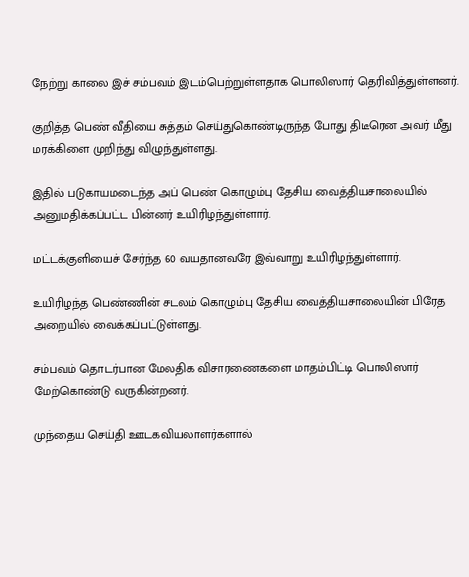நேற்று காலை இச் சம்பவம் இடம்பெற்றுள்ளதாக பொலிஸார் தெரிவித்துள்ளனர்.

குறித்த பெண் வீதியை சுத்தம் செய்துகொண்டிருந்த போது திடீரென அவர் மீது மரக்கிளை முறிந்து விழுந்துள்ளது.

இதில் படுகாயமடைந்த அப் பெண் கொழும்பு தேசிய வைத்தியசாலையில் அனுமதிக்கப்பட்ட பின்னர் உயிரிழந்துள்ளார்.

மட்டக்குளியைச் சேர்ந்த 60 வயதானவரே இவ்வாறு உயிரிழந்துள்ளார்.

உயிரிழந்த பெண்ணின் சடலம் கொழும்பு தேசிய வைத்தியசாலையின் பிரேத அறையில் வைக்கப்பட்டுள்ளது.

சம்பவம் தொடர்பான மேலதிக விசாரணைகளை மாதம்பிட்டி பொலிஸார் மேற்கொண்டு வருகின்றனர்.

முந்தைய செய்தி ஊடகவியலாளர்களால்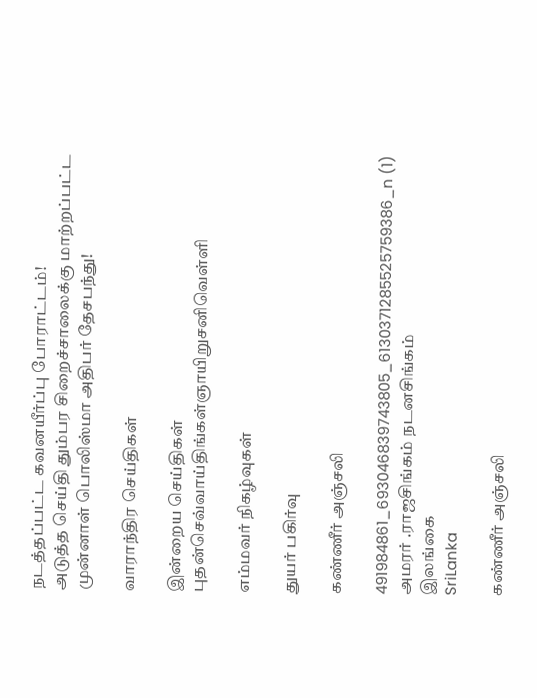நடத்தப்பட்ட கவனயீர்ப்பு போராட்டம்!
அடுத்த செய்தி தும்பர சிறைச்சாலைக்கு மாற்றப்பட்ட முன்னாள் பொலிஸ்மா அதிபர் தேசபந்து!

வாராந்திர செய்திகள்

இன்றைய செய்திகள்
புதன்செவ்வாய்திங்கள்ஞாயிறுசனிவெள்ளி

எம்மவர் நிகழ்வுகள்

துயர் பகிர்வு

கண்ணீர் அஞ்சலி

491984861_693046839743805_6130371285525759386_n (1)
அமரர் .ராஜசிங்கம் நடனசிங்கம்
இலங்கை
SriLanka

கண்ணீர் அஞ்சலி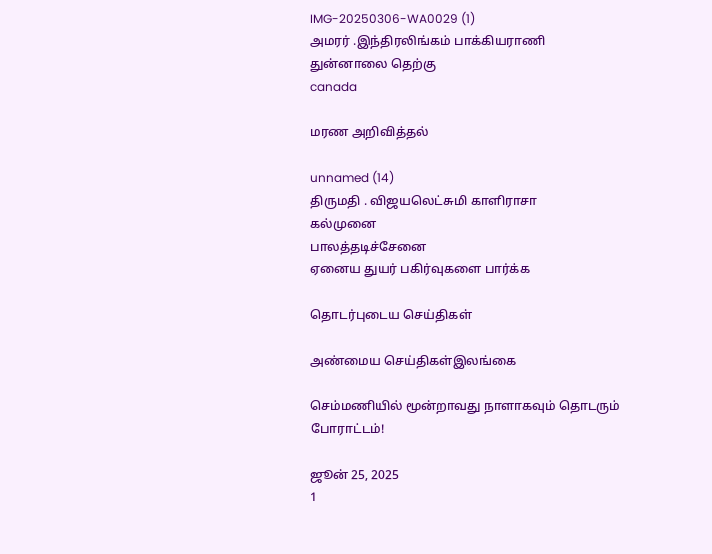IMG-20250306-WA0029 (1)
அமரர் .இந்திரலிங்கம் பாக்கியராணி
துன்னாலை தெற்கு
canada

மரண அறிவித்தல்

unnamed (14)
திருமதி . விஜயலெட்சுமி காளிராசா
கல்முனை
பாலத்தடிச்சேனை
ஏனைய துயர் பகிர்வுகளை பார்க்க

தொடர்புடைய செய்திகள்

அண்மைய செய்திகள்இலங்கை

செம்மணியில் மூன்றாவது நாளாகவும் தொடரும் போராட்டம்!

ஜூன் 25, 2025
1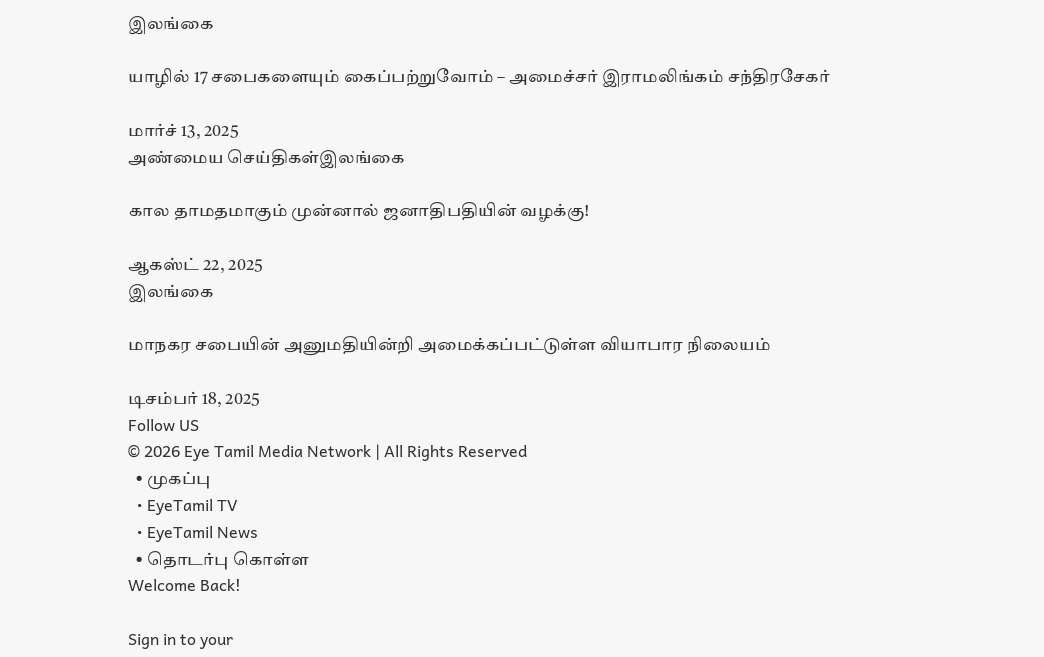இலங்கை

யாழில் 17 சபைகளையும் கைப்பற்றுவோம் – அமைச்சர் இராமலிங்கம் சந்திரசேகர்

மார்ச் 13, 2025
அண்மைய செய்திகள்இலங்கை

கால தாமதமாகும் முன்னால் ஜனாதிபதியின் வழக்கு!

ஆகஸ்ட் 22, 2025
இலங்கை

மாநகர சபையின் அனுமதியின்றி அமைக்கப்பட்டுள்ள வியாபார நிலையம்

டிசம்பர் 18, 2025
Follow US
© 2026 Eye Tamil Media Network | All Rights Reserved
  • முகப்பு
  • EyeTamil TV
  • EyeTamil News
  • தொடர்பு கொள்ள
Welcome Back!

Sign in to your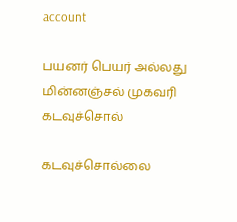account

பயனர் பெயர் அல்லது மின்னஞ்சல் முகவரி
கடவுச்சொல்

கடவுச்சொல்லை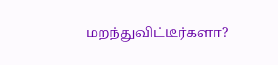மறந்துவிட்டீர்களா?